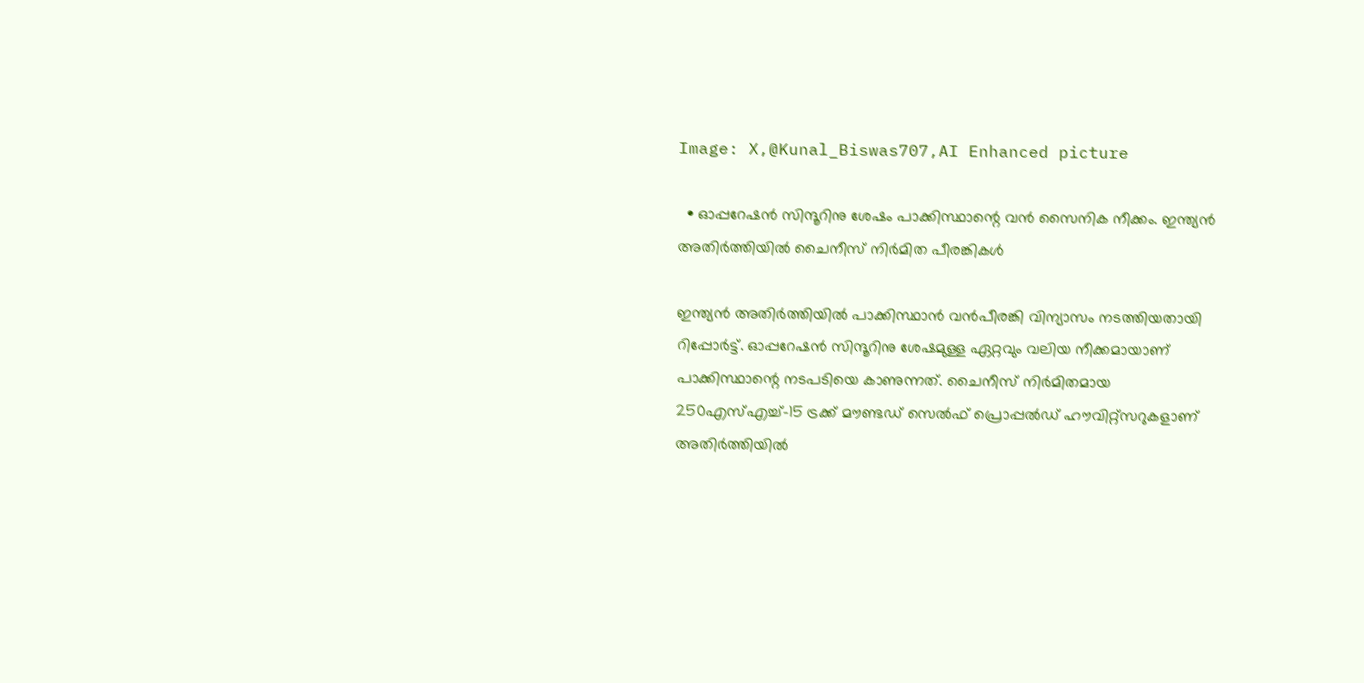Image: X,@Kunal_Biswas707,AI Enhanced picture

  • ഓപ്പറേഷന്‍ സിന്ദൂറിനു ശേഷം പാക്കിസ്ഥാന്റെ വന്‍ സൈനിക നീക്കം. ഇന്ത്യന്‍ അതിര്‍ത്തിയില്‍ ചൈനീസ് നിര്‍മിത പീരങ്കികള്‍

ഇന്ത്യന്‍ അതിര്‍ത്തിയില്‍ പാക്കിസ്ഥാന്‍ വന്‍പീരങ്കി വിന്യാസം നടത്തിയതായി റിപ്പോര്‍ട്ട്. ഓപ്പറേഷന്‍ സിന്ദൂറിനു ശേഷമുള്ള ഏറ്റവും വലിയ നീക്കമായാണ് പാക്കിസ്ഥാന്റെ നടപടിയെ കാണുന്നത്. ചൈനീസ് നിര്‍മിതമായ 250എസ്എച്ച്–15 ട്രക്ക് മൗണ്ടഡ് സെല്‍ഫ് പ്രൊപ്പല്‍ഡ് ഹൗവിറ്റ്സറുകളാണ് അതിര്‍ത്തിയില്‍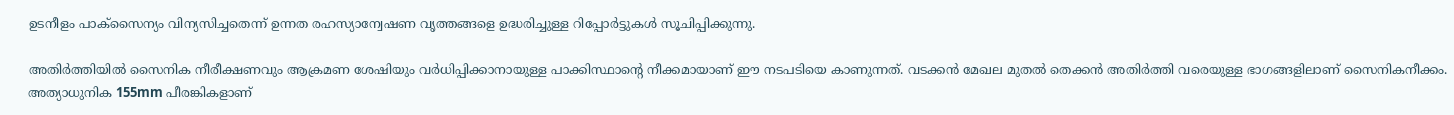ഉടനീളം പാക്സൈന്യം വിന്യസിച്ചതെന്ന് ഉന്നത രഹസ്യാന്വേഷണ വൃത്തങ്ങളെ ഉദ്ധരിച്ചുള്ള റിപ്പോര്‍ട്ടുകള്‍ സൂചിപ്പിക്കുന്നു.

അതിര്‍ത്തിയില്‍ സൈനിക നീരീക്ഷണവും ആക്രമണ ശേഷിയും വര്‍ധിപ്പിക്കാനായുള്ള പാക്കിസ്ഥാന്റെ നീക്കമായാണ് ഈ നടപടിയെ കാണുന്നത്. വടക്കന്‍ മേഖല മുതല്‍ തെക്കന്‍ അതിര്‍ത്തി വരെയുള്ള ഭാഗങ്ങളിലാണ് സൈനികനീക്കം. അത്യാധുനിക 155mm പീരങ്കികളാണ്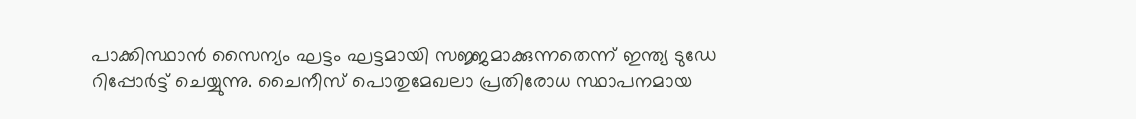പാക്കിസ്ഥാന്‍ സൈന്യം ഘട്ടം ഘട്ടമായി സജ്ജമാക്കുന്നതെന്ന് ഇന്ത്യ ടുഡേ റിപ്പോര്‍ട്ട് ചെയ്യുന്നു. ചൈനീസ് പൊതുമേഖലാ പ്രതിരോധ സ്ഥാപനമായ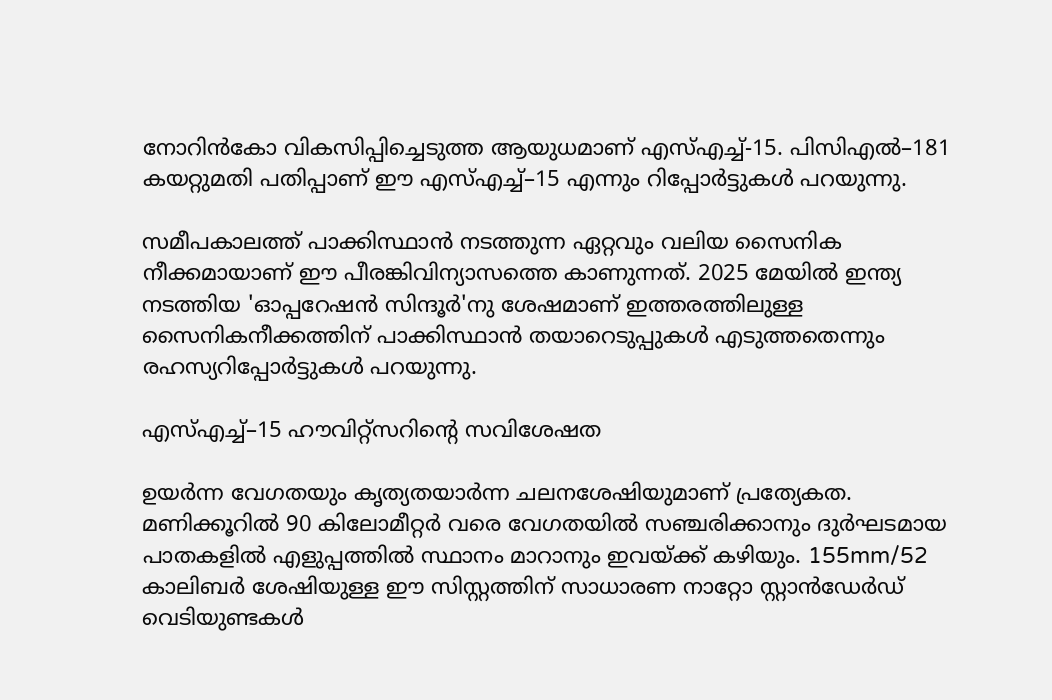നോറിൻകോ വികസിപ്പിച്ചെടുത്ത ആയുധമാണ് എസ്എച്ച്-15. പിസിഎല്‍–181 കയറ്റുമതി പതിപ്പാണ് ഈ എസ്എച്ച്–15 എന്നും റിപ്പോര്‍ട്ടുകള്‍ പറയുന്നു.

സമീപകാലത്ത് പാക്കിസ്ഥാന്‍ നടത്തുന്ന ഏറ്റവും വലിയ സൈനിക നീക്കമായാണ് ഈ പീരങ്കിവിന്യാസത്തെ കാണുന്നത്. 2025 മേയിൽ ഇന്ത്യ നടത്തിയ 'ഓപ്പറേഷൻ സിന്ദൂർ'നു ശേഷമാണ് ഇത്തരത്തിലുള്ള സൈനികനീക്കത്തിന് പാക്കിസ്ഥാന്‍ തയാറെടുപ്പുകള്‍ എടുത്തതെന്നും രഹസ്യറിപ്പോര്‍ട്ടുകള്‍ പറയുന്നു.

എസ്എച്ച്–15 ഹൗവിറ്റ്സറിന്റെ സവിശേഷത

ഉയര്‍ന്ന വേഗതയും കൃത്യതയാര്‍ന്ന ചലനശേഷിയുമാണ് പ്രത്യേകത. മണിക്കൂറിൽ 90 കിലോമീറ്റർ വരെ വേഗതയിൽ സഞ്ചരിക്കാനും ദുർഘടമായ പാതകളില്‍ എളുപ്പത്തിൽ സ്ഥാനം മാറാനും ഇവയ്ക്ക് കഴിയും. 155mm/52 കാലിബർ ശേഷിയുള്ള ഈ സിസ്റ്റത്തിന് സാധാരണ നാറ്റോ സ്റ്റാൻഡേർഡ് വെടിയുണ്ടകൾ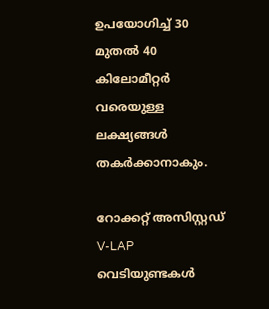ഉപയോഗിച്ച് 30 മുതൽ 40 കിലോമീറ്റർ വരെയുള്ള ലക്ഷ്യങ്ങൾ തകർക്കാനാകും.

റോക്കറ്റ് അസിസ്റ്റഡ് V-LAP വെടിയുണ്ടകൾ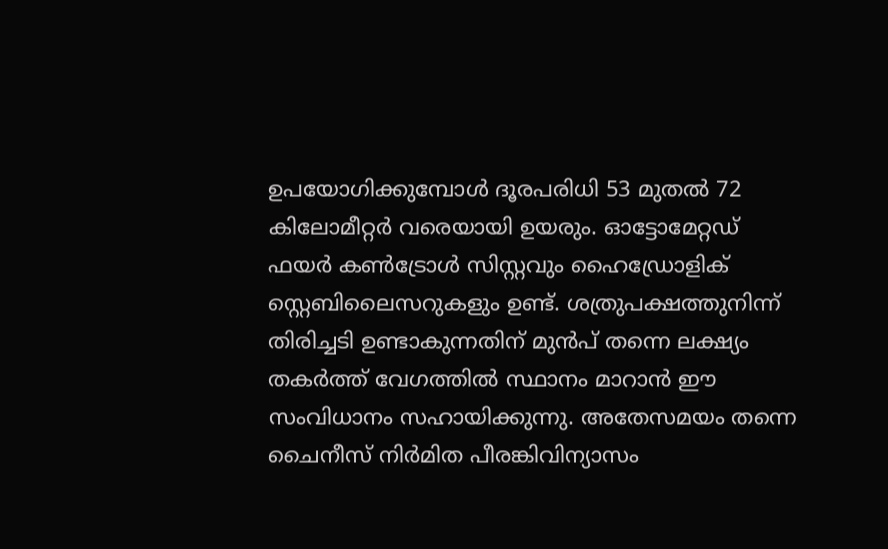ഉപയോഗിക്കുമ്പോൾ ദൂരപരിധി 53 മുതൽ 72 കിലോമീറ്റർ വരെയായി ഉയരും. ഓട്ടോമേറ്റഡ് ഫയർ കൺട്രോൾ സിസ്റ്റവും ഹൈഡ്രോളിക് സ്റ്റെബിലൈസറുകളും ഉണ്ട്. ശത്രുപക്ഷത്തുനിന്ന് തിരിച്ചടി ഉണ്ടാകുന്നതിന് മുൻപ് തന്നെ ലക്ഷ്യം തകർത്ത് വേഗത്തിൽ സ്ഥാനം മാറാൻ ഈ സംവിധാനം സഹായിക്കുന്നു. അതേസമയം തന്നെ ചൈനീസ് നിര്‍മിത പീരങ്കിവിന്യാസം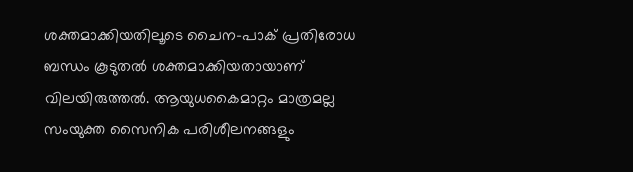ശക്തമാക്കിയതിലൂടെ ചൈന–പാക് പ്രതിരോധ ബന്ധം കൂടുതല്‍ ശക്തമാക്കിയതായാണ് വിലയിരുത്തല്‍. ആയുധകൈമാറ്റം മാത്രമല്ല സംയുക്ത സൈനിക പരിശീലനങ്ങളും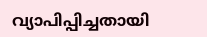വ്യാപിപ്പിച്ചതായി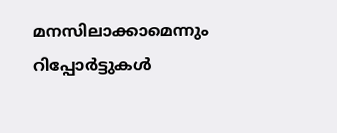മനസിലാക്കാമെന്നും റിപ്പോര്‍ട്ടുകള്‍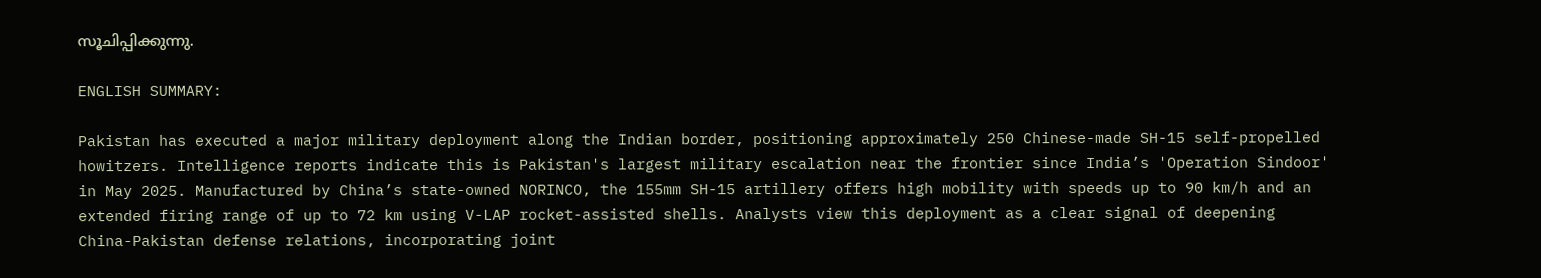സൂചിപ്പിക്കുന്നു.

ENGLISH SUMMARY:

Pakistan has executed a major military deployment along the Indian border, positioning approximately 250 Chinese-made SH-15 self-propelled howitzers. Intelligence reports indicate this is Pakistan's largest military escalation near the frontier since India’s 'Operation Sindoor' in May 2025. Manufactured by China’s state-owned NORINCO, the 155mm SH-15 artillery offers high mobility with speeds up to 90 km/h and an extended firing range of up to 72 km using V-LAP rocket-assisted shells. Analysts view this deployment as a clear signal of deepening China-Pakistan defense relations, incorporating joint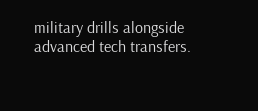military drills alongside advanced tech transfers.